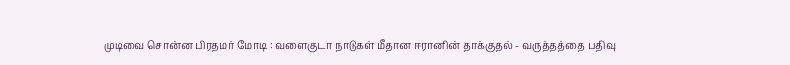முடிவை சொன்ன பிரதமர் மோடி : வளைகுடா நாடுகள் மீதான ஈரானின் தாக்குதல் - வருத்தத்தை பதிவு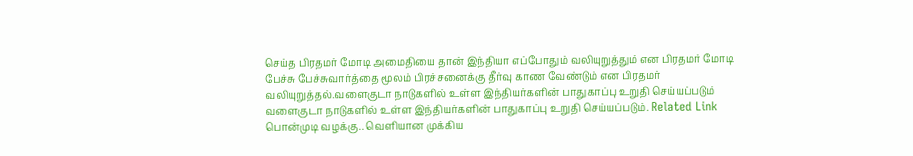செய்த பிரதமர் மோடி அமைதியை தான் இந்தியா எப்போதும் வலியுறுத்தும் என பிரதமர் மோடி பேச்சு பேச்சுவார்த்தை மூலம் பிரச்சனைக்கு தீர்வு காண வேண்டும் என பிரதமர் வலியுறுத்தல்.வளைகுடா நாடுகளில் உள்ள இந்தியர்களின் பாதுகாப்பு உறுதி செய்யப்படும் வளைகுடா நாடுகளில் உள்ள இந்தியர்களின் பாதுகாப்பு உறுதி செய்யப்படும். Related Link பொன்முடி வழக்கு.. வெளியான முக்கிய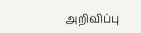அறிவிப்பு